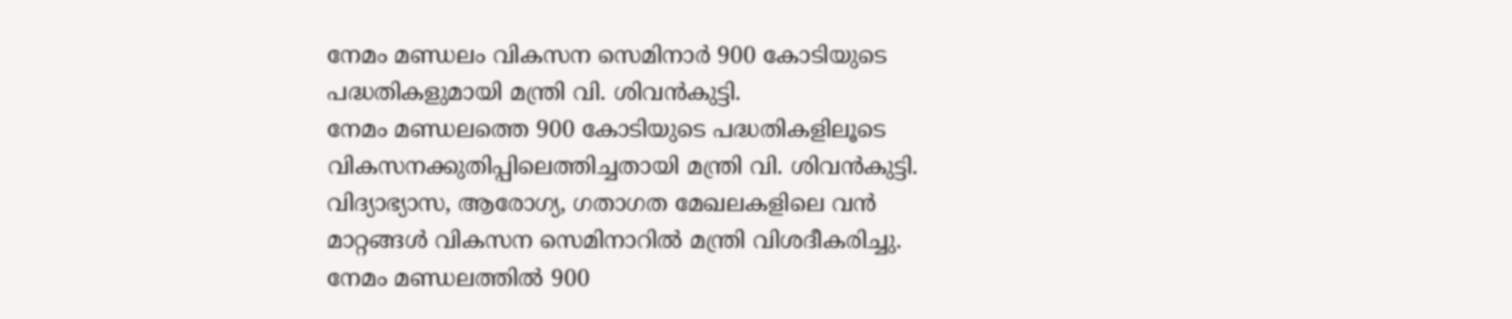നേമം മണ്ഡലം വികസന സെമിനാർ 900 കോടിയുടെ പദ്ധതികളുമായി മന്ത്രി വി. ശിവൻകുട്ടി.
നേമം മണ്ഡലത്തെ 900 കോടിയുടെ പദ്ധതികളിലൂടെ വികസനക്കുതിപ്പിലെത്തിച്ചതായി മന്ത്രി വി. ശിവൻകുട്ടി. വിദ്യാഭ്യാസ, ആരോഗ്യ, ഗതാഗത മേഖലകളിലെ വൻ മാറ്റങ്ങൾ വികസന സെമിനാറിൽ മന്ത്രി വിശദീകരിച്ചു.
നേമം മണ്ഡലത്തിൽ 900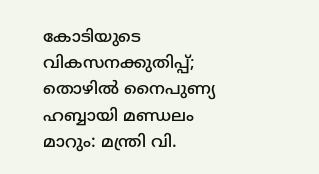കോടിയുടെ വികസനക്കുതിപ്പ്; തൊഴിൽ നൈപുണ്യ ഹബ്ബായി മണ്ഡലം മാറും: മന്ത്രി വി.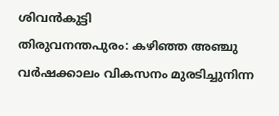ശിവൻകുട്ടി
തിരുവനന്തപുരം: കഴിഞ്ഞ അഞ്ചു വർഷക്കാലം വികസനം മുരടിച്ചുനിന്ന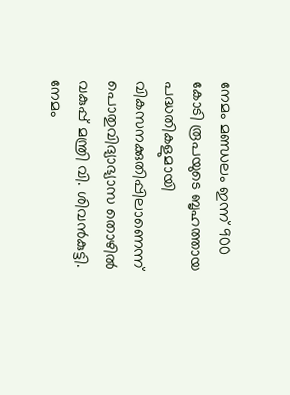നേമം മണ്ഡലം ഇന്ന് 900 കോടി രൂപയുടെ ബൃഹത്തായ പദ്ധതികളുമായി വികസനക്കുതിപ്പിലാണെന്ന് പൊതുവിദ്യാഭ്യാസ തൊഴിൽ വകുപ്പ് മന്ത്രി വി. ശിവൻകുട്ടി. നേമം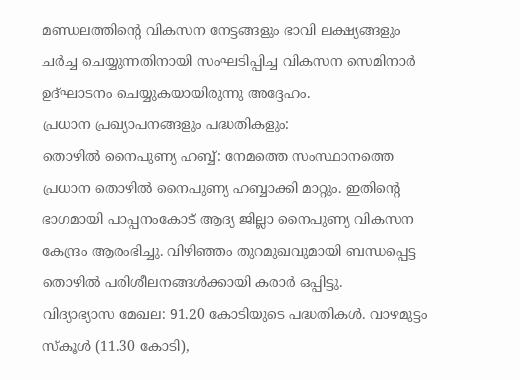മണ്ഡലത്തിന്റെ വികസന നേട്ടങ്ങളും ഭാവി ലക്ഷ്യങ്ങളും ചർച്ച ചെയ്യുന്നതിനായി സംഘടിപ്പിച്ച വികസന സെമിനാർ ഉദ്ഘാടനം ചെയ്യുകയായിരുന്നു അദ്ദേഹം.
പ്രധാന പ്രഖ്യാപനങ്ങളും പദ്ധതികളും:
തൊഴിൽ നൈപുണ്യ ഹബ്ബ്: നേമത്തെ സംസ്ഥാനത്തെ പ്രധാന തൊഴിൽ നൈപുണ്യ ഹബ്ബാക്കി മാറ്റും. ഇതിന്റെ ഭാഗമായി പാപ്പനംകോട് ആദ്യ ജില്ലാ നൈപുണ്യ വികസന കേന്ദ്രം ആരംഭിച്ചു. വിഴിഞ്ഞം തുറമുഖവുമായി ബന്ധപ്പെട്ട തൊഴിൽ പരിശീലനങ്ങൾക്കായി കരാർ ഒപ്പിട്ടു.
വിദ്യാഭ്യാസ മേഖല: 91.20 കോടിയുടെ പദ്ധതികൾ. വാഴമുട്ടം സ്കൂൾ (11.30 കോടി),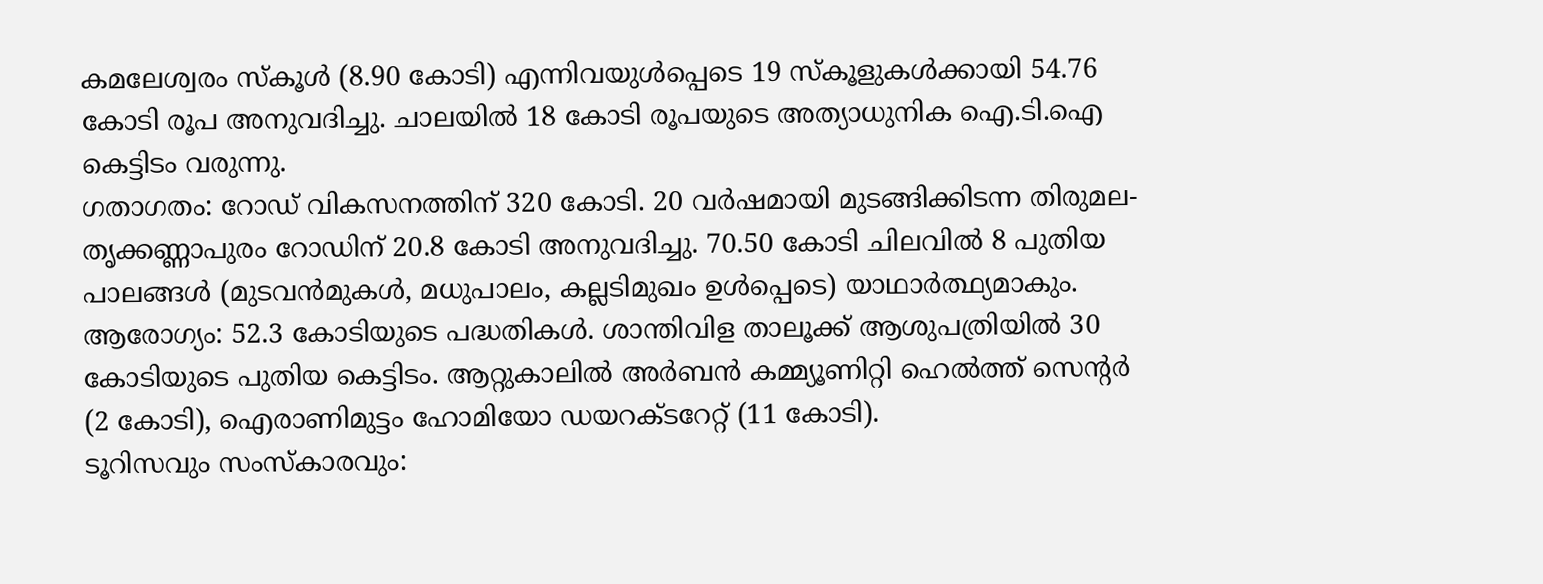കമലേശ്വരം സ്കൂൾ (8.90 കോടി) എന്നിവയുൾപ്പെടെ 19 സ്കൂളുകൾക്കായി 54.76 കോടി രൂപ അനുവദിച്ചു. ചാലയിൽ 18 കോടി രൂപയുടെ അത്യാധുനിക ഐ.ടി.ഐ കെട്ടിടം വരുന്നു.
ഗതാഗതം: റോഡ് വികസനത്തിന് 320 കോടി. 20 വർഷമായി മുടങ്ങിക്കിടന്ന തിരുമല-തൃക്കണ്ണാപുരം റോഡിന് 20.8 കോടി അനുവദിച്ചു. 70.50 കോടി ചിലവിൽ 8 പുതിയ പാലങ്ങൾ (മുടവൻമുകൾ, മധുപാലം, കല്ലടിമുഖം ഉൾപ്പെടെ) യാഥാർത്ഥ്യമാകും.
ആരോഗ്യം: 52.3 കോടിയുടെ പദ്ധതികൾ. ശാന്തിവിള താലൂക്ക് ആശുപത്രിയിൽ 30 കോടിയുടെ പുതിയ കെട്ടിടം. ആറ്റുകാലിൽ അർബൻ കമ്മ്യൂണിറ്റി ഹെൽത്ത് സെന്റർ (2 കോടി), ഐരാണിമുട്ടം ഹോമിയോ ഡയറക്ടറേറ്റ് (11 കോടി).
ടൂറിസവും സംസ്കാരവും: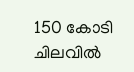150 കോടി ചിലവിൽ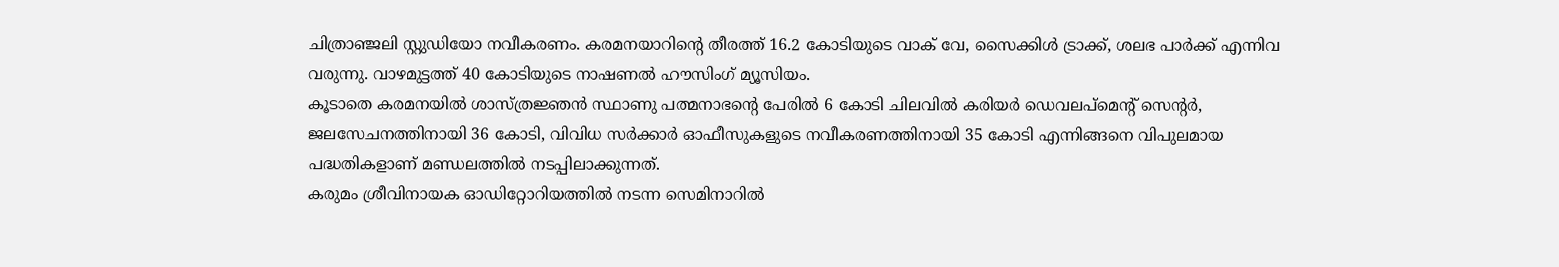ചിത്രാഞ്ജലി സ്റ്റുഡിയോ നവീകരണം. കരമനയാറിന്റെ തീരത്ത് 16.2 കോടിയുടെ വാക് വേ, സൈക്കിൾ ട്രാക്ക്, ശലഭ പാർക്ക് എന്നിവ വരുന്നു. വാഴമുട്ടത്ത് 40 കോടിയുടെ നാഷണൽ ഹൗസിംഗ് മ്യൂസിയം.
കൂടാതെ കരമനയിൽ ശാസ്ത്രജ്ഞൻ സ്ഥാണു പത്മനാഭന്റെ പേരിൽ 6 കോടി ചിലവിൽ കരിയർ ഡെവലപ്മെന്റ് സെന്റർ, ജലസേചനത്തിനായി 36 കോടി, വിവിധ സർക്കാർ ഓഫീസുകളുടെ നവീകരണത്തിനായി 35 കോടി എന്നിങ്ങനെ വിപുലമായ പദ്ധതികളാണ് മണ്ഡലത്തിൽ നടപ്പിലാക്കുന്നത്.
കരുമം ശ്രീവിനായക ഓഡിറ്റോറിയത്തിൽ നടന്ന സെമിനാറിൽ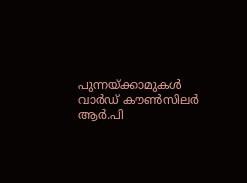പുന്നയ്ക്കാമുകൾ വാർഡ് കൗൺസിലർ ആർ.പി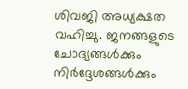ശിവജി അധ്യക്ഷത വഹിച്ചു. ജനങ്ങളുടെ ചോദ്യങ്ങൾക്കും നിർദ്ദേശങ്ങൾക്കും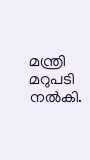മന്ത്രി മറുപടി നൽകി.